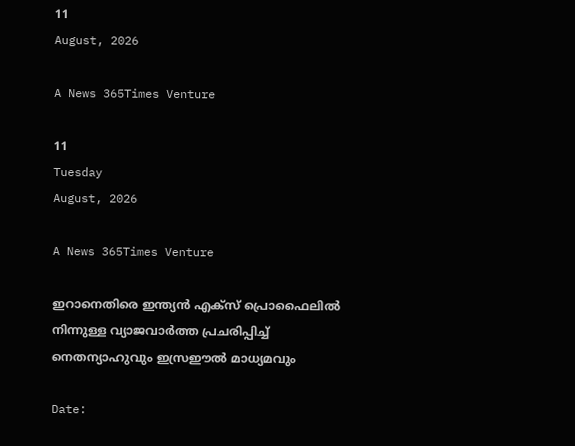11
August, 2026

A News 365Times Venture

11
Tuesday
August, 2026

A News 365Times Venture

ഇറാനെതിരെ ഇന്ത്യന്‍ എക്‌സ് പ്രൊഫൈലില്‍ നിന്നുള്ള വ്യാജവാര്‍ത്ത പ്രചരിപ്പിച്ച് നെതന്യാഹുവും ഇസ്രഈല്‍ മാധ്യമവും

Date: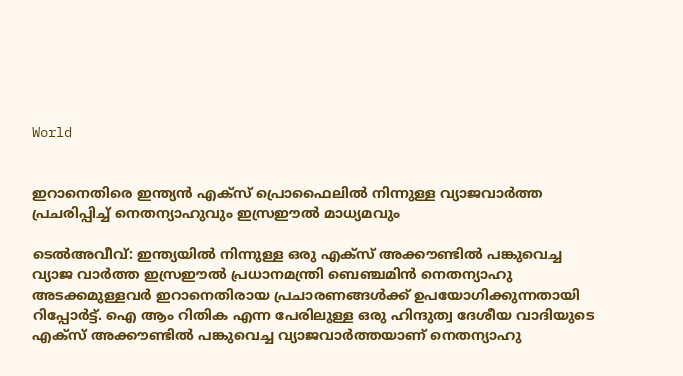World


ഇറാനെതിരെ ഇന്ത്യന്‍ എക്‌സ് പ്രൊഫൈലില്‍ നിന്നുള്ള വ്യാജവാര്‍ത്ത പ്രചരിപ്പിച്ച് നെതന്യാഹുവും ഇസ്രഈല്‍ മാധ്യമവും

ടെല്‍അവീവ്: ഇന്ത്യയില്‍ നിന്നുള്ള ഒരു എക്‌സ് അക്കൗണ്ടില്‍ പങ്കുവെച്ച വ്യാജ വാര്‍ത്ത ഇസ്രഈല്‍ പ്രധാനമന്ത്രി ബെഞ്ചമിന്‍ നെതന്യാഹു അടക്കമുള്ളവര്‍ ഇറാനെതിരായ പ്രചാരണങ്ങള്‍ക്ക് ഉപയോഗിക്കുന്നതായി റിപ്പോര്‍ട്ട്. ഐ ആം റിതിക എന്ന പേരിലുള്ള ഒരു ഹിന്ദുത്വ ദേശീയ വാദിയുടെ എക്‌സ് അക്കൗണ്ടില്‍ പങ്കുവെച്ച വ്യാജവാര്‍ത്തയാണ് നെതന്യാഹു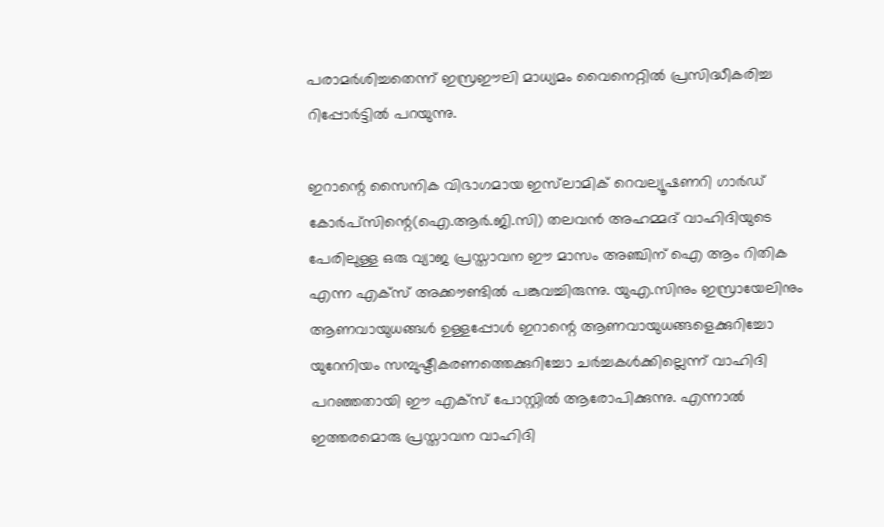പരാമര്‍ശിച്ചതെന്ന് ഇസ്രഈലി മാധ്യമം വൈനെറ്റില്‍ പ്രസിദ്ധീകരിച്ച റിപ്പോര്‍ട്ടില്‍ പറയുന്നു.

ഇറാന്റെ സൈനിക വിഭാഗമായ ഇസ്‌ലാമിക് റെവല്യൂഷണറി ഗാര്‍ഡ് കോര്‍പ്‌സിന്റെ(ഐ.ആര്‍.ജി.സി) തലവന്‍ അഹമ്മദ് വാഹിദിയുടെ പേരിലുള്ള ഒരു വ്യാജ പ്രസ്താവന ഈ മാസം അഞ്ചിന് ഐ ആം റിതിക എന്ന എക്‌സ് അക്കൗണ്ടില്‍ പങ്കുവച്ചിരുന്നു. യുഎ.സിനും ഇസ്രായേലിനും ആണവായുധങ്ങള്‍ ഉള്ളപ്പോള്‍ ഇറാന്റെ ആണവായുധങ്ങളെക്കുറിച്ചോ യുറേനിയം സമ്പുഷ്ടീകരണത്തെക്കുറിച്ചോ ചര്‍ച്ചകള്‍ക്കില്ലെന്ന് വാഹിദി പറഞ്ഞതായി ഈ എക്‌സ് പോസ്റ്റില്‍ ആരോപിക്കുന്നു. എന്നാല്‍ ഇത്തരമൊരു പ്രസ്താവന വാഹിദി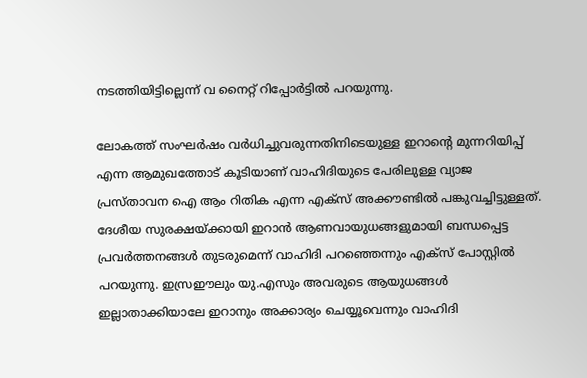നടത്തിയിട്ടില്ലെന്ന് വ നൈറ്റ് റിപ്പോര്‍ട്ടില്‍ പറയുന്നു.

ലോകത്ത് സംഘര്‍ഷം വര്‍ധിച്ചുവരുന്നതിനിടെയുള്ള ഇറാന്റെ മുന്നറിയിപ്പ് എന്ന ആമുഖത്തോട് കൂടിയാണ് വാഹിദിയുടെ പേരിലുള്ള വ്യാജ പ്രസ്താവന ഐ ആം റിതിക എന്ന എക്‌സ് അക്കൗണ്ടില്‍ പങ്കുവച്ചിട്ടുള്ളത്. ദേശീയ സുരക്ഷയ്ക്കായി ഇറാന്‍ ആണവായുധങ്ങളുമായി ബന്ധപ്പെട്ട പ്രവര്‍ത്തനങ്ങള്‍ തുടരുമെന്ന് വാഹിദി പറഞ്ഞെന്നും എക്‌സ് പോസ്റ്റില്‍ പറയുന്നു. ഇസ്രഈലും യു.എസും അവരുടെ ആയുധങ്ങള്‍ ഇല്ലാതാക്കിയാലേ ഇറാനും അക്കാര്യം ചെയ്യൂവെന്നും വാഹിദി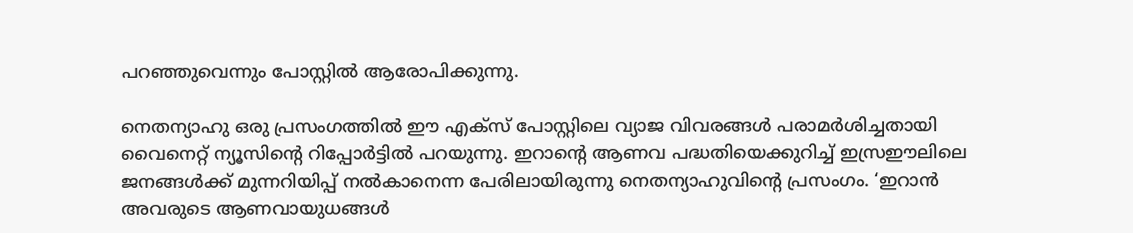പറഞ്ഞുവെന്നും പോസ്റ്റില്‍ ആരോപിക്കുന്നു.

നെതന്യാഹു ഒരു പ്രസംഗത്തില്‍ ഈ എക്‌സ് പോസ്റ്റിലെ വ്യാജ വിവരങ്ങള്‍ പരാമര്‍ശിച്ചതായി വൈനെറ്റ് ന്യൂസിന്റെ റിപ്പോര്‍ട്ടില്‍ പറയുന്നു. ഇറാന്റെ ആണവ പദ്ധതിയെക്കുറിച്ച് ഇസ്രഈലിലെ ജനങ്ങള്‍ക്ക് മുന്നറിയിപ്പ് നല്‍കാനെന്ന പേരിലായിരുന്നു നെതന്യാഹുവിന്റെ പ്രസംഗം. ‘ഇറാന്‍ അവരുടെ ആണവായുധങ്ങള്‍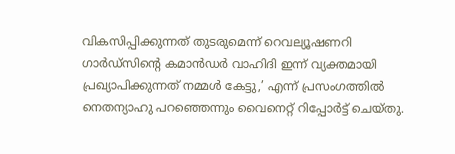വികസിപ്പിക്കുന്നത് തുടരുമെന്ന് റെവല്യൂഷണറി ഗാര്‍ഡ്സിന്റെ കമാന്‍ഡര്‍ വാഹിദി ഇന്ന് വ്യക്തമായി പ്രഖ്യാപിക്കുന്നത് നമ്മള്‍ കേട്ടു,’ എന്ന് പ്രസംഗത്തില്‍ നെതന്യാഹു പറഞ്ഞെന്നും വൈനെറ്റ് റിപ്പോര്‍ട്ട് ചെയ്തു.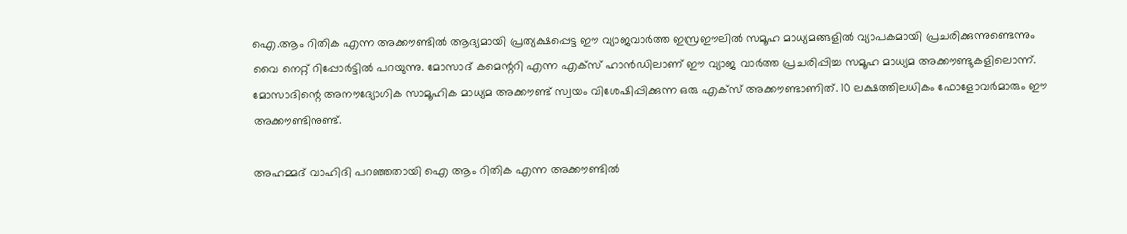ഐ.ആം റിതിക എന്ന അക്കൗണ്ടില്‍ ആദ്യമായി പ്രത്യക്ഷപ്പെട്ട ഈ വ്യാജവാര്‍ത്ത ഇസ്രഈലില്‍ സമൂഹ മാധ്യമങ്ങളില്‍ വ്യാപകമായി പ്രചരിക്കുന്നുണ്ടെന്നും വൈ നെറ്റ് റിപ്പോര്‍ട്ടില്‍ പറയുന്നു. മോസാദ് കമെന്ററി എന്ന എക്‌സ് ഹാന്‍ഡിലാണ് ഈ വ്യാജ വാര്‍ത്ത പ്രചരിപ്പിച്ച സമൂഹ മാധ്യമ അക്കൗണ്ടുകളിലൊന്ന്. മോസാദിന്റെ അനൗദ്യോഗിക സാമൂഹിക മാധ്യമ അക്കൗണ്ട് സ്വയം വിശേഷിപ്പിക്കുന്ന ഒരു എക്‌സ് അക്കൗണ്ടാണിത്. 10 ലക്ഷത്തിലധികം ഫോളോവര്‍മാരും ഈ അക്കൗണ്ടിനുണ്ട്.

അഹമ്മദ് വാഹിദി പറഞ്ഞതായി ഐ ആം റിതിക എന്ന അക്കൗണ്ടില്‍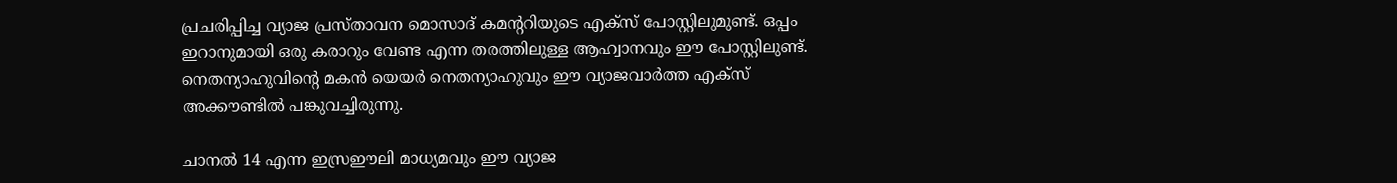പ്രചരിപ്പിച്ച വ്യാജ പ്രസ്താവന മൊസാദ് കമന്ററിയുടെ എക്‌സ് പോസ്റ്റിലുമുണ്ട്. ഒപ്പം ഇറാനുമായി ഒരു കരാറും വേണ്ട എന്ന തരത്തിലുള്ള ആഹ്വാനവും ഈ പോസ്റ്റിലുണ്ട്. നെതന്യാഹുവിന്റെ മകന്‍ യെയര്‍ നെതന്യാഹുവും ഈ വ്യാജവാര്‍ത്ത എക്‌സ് അക്കൗണ്ടില്‍ പങ്കുവച്ചിരുന്നു.

ചാനല്‍ 14 എന്ന ഇസ്രഈലി മാധ്യമവും ഈ വ്യാജ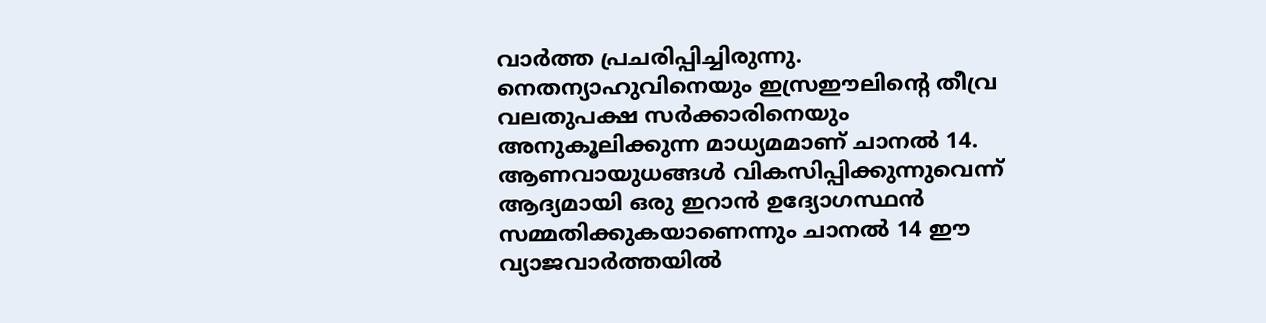വാര്‍ത്ത പ്രചരിപ്പിച്ചിരുന്നു. നെതന്യാഹുവിനെയും ഇസ്രഈലിന്റെ തീവ്ര വലതുപക്ഷ സര്‍ക്കാരിനെയും അനുകൂലിക്കുന്ന മാധ്യമമാണ് ചാനല്‍ 14. ആണവായുധങ്ങള്‍ വികസിപ്പിക്കുന്നുവെന്ന് ആദ്യമായി ഒരു ഇറാന്‍ ഉദ്യോഗസ്ഥന്‍ സമ്മതിക്കുകയാണെന്നും ചാനല്‍ 14 ഈ വ്യാജവാര്‍ത്തയില്‍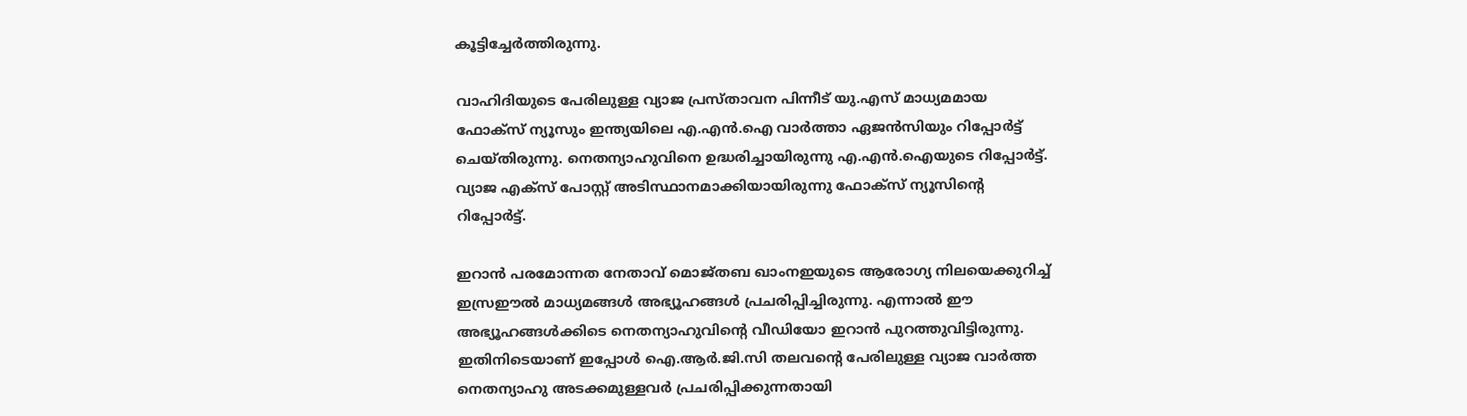കൂട്ടിച്ചേര്‍ത്തിരുന്നു.

വാഹിദിയുടെ പേരിലുള്ള വ്യാജ പ്രസ്താവന പിന്നീട് യു.എസ് മാധ്യമമായ ഫോക്‌സ് ന്യൂസും ഇന്ത്യയിലെ എ.എന്‍.ഐ വാര്‍ത്താ ഏജന്‍സിയും റിപ്പോര്‍ട്ട് ചെയ്തിരുന്നു. നെതന്യാഹുവിനെ ഉദ്ധരിച്ചായിരുന്നു എ.എന്‍.ഐയുടെ റിപ്പോര്‍ട്ട്. വ്യാജ എക്‌സ് പോസ്റ്റ് അടിസ്ഥാനമാക്കിയായിരുന്നു ഫോക്‌സ് ന്യൂസിന്റെ റിപ്പോര്‍ട്ട്.

ഇറാന്‍ പരമോന്നത നേതാവ് മൊജ്തബ ഖാംനഇയുടെ ആരോഗ്യ നിലയെക്കുറിച്ച് ഇസ്രഈല്‍ മാധ്യമങ്ങള്‍ അഭ്യൂഹങ്ങള്‍ പ്രചരിപ്പിച്ചിരുന്നു. എന്നാല്‍ ഈ അഭ്യൂഹങ്ങള്‍ക്കിടെ നെതന്യാഹുവിന്റെ വീഡിയോ ഇറാന്‍ പുറത്തുവിട്ടിരുന്നു. ഇതിനിടെയാണ് ഇപ്പോള്‍ ഐ.ആര്‍.ജി.സി തലവന്റെ പേരിലുള്ള വ്യാജ വാര്‍ത്ത നെതന്യാഹു അടക്കമുള്ളവര്‍ പ്രചരിപ്പിക്കുന്നതായി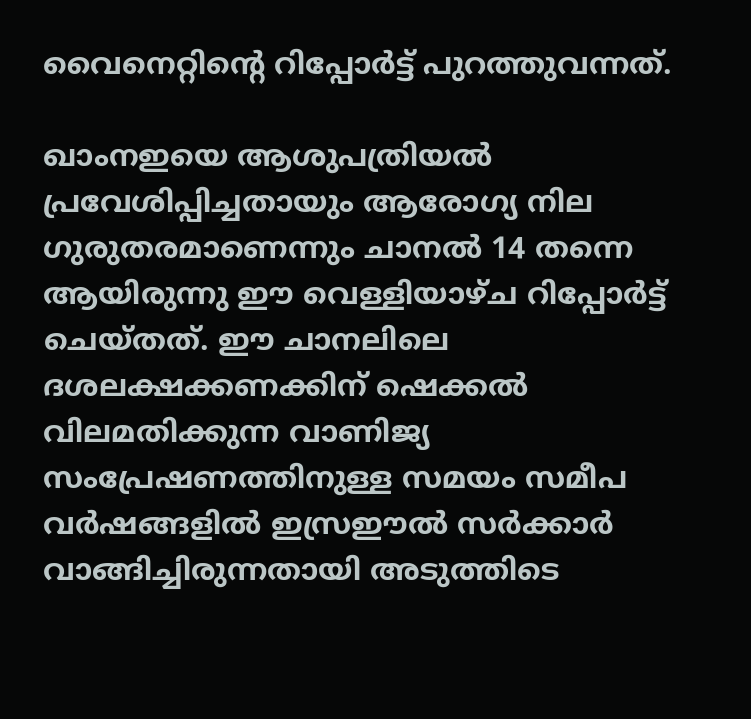വൈനെറ്റിന്റെ റിപ്പോര്‍ട്ട് പുറത്തുവന്നത്.

ഖാംനഇയെ ആശുപത്രിയല്‍ പ്രവേശിപ്പിച്ചതായും ആരോഗ്യ നില ഗുരുതരമാണെന്നും ചാനല്‍ 14 തന്നെ ആയിരുന്നു ഈ വെള്ളിയാഴ്ച റിപ്പോര്‍ട്ട് ചെയ്തത്. ഈ ചാനലിലെ ദശലക്ഷക്കണക്കിന് ഷെക്കല്‍ വിലമതിക്കുന്ന വാണിജ്യ സംപ്രേഷണത്തിനുള്ള സമയം സമീപ വര്‍ഷങ്ങളില്‍ ഇസ്രഈല്‍ സര്‍ക്കാര്‍ വാങ്ങിച്ചിരുന്നതായി അടുത്തിടെ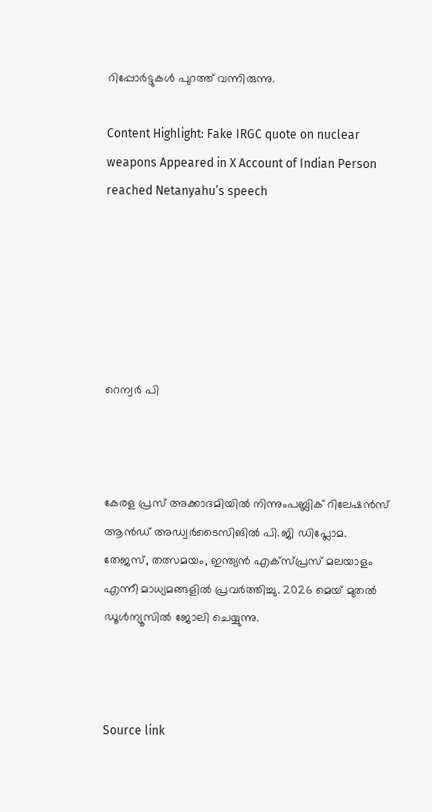റിപ്പോര്‍ട്ടുകള്‍ പുറത്ത് വന്നിരുന്നു.

Content Highlight: Fake IRGC quote on nuclear weapons Appeared in X Account of Indian Person reached Netanyahu’s speech






റെന്വര്‍ പി



കേരള പ്രസ് അക്കാദമിയില്‍ നിന്നുംപബ്ലിക് റിലേഷന്‍സ് ആന്‍ഡ് അഡ്വര്‍ടൈസിങില്‍ പി.ജി ഡിപ്ലോമ. തേജസ്, തത്സമയം, ഇന്ത്യന്‍ എക്‌സ്പ്രസ് മലയാളം എന്നീ മാധ്യമങ്ങളില്‍ പ്രവര്‍ത്തിച്ചു. 2026 മെയ് മുതല്‍ ഡൂള്‍ന്യൂസില്‍ ജോലി ചെയ്യുന്നു.



Source link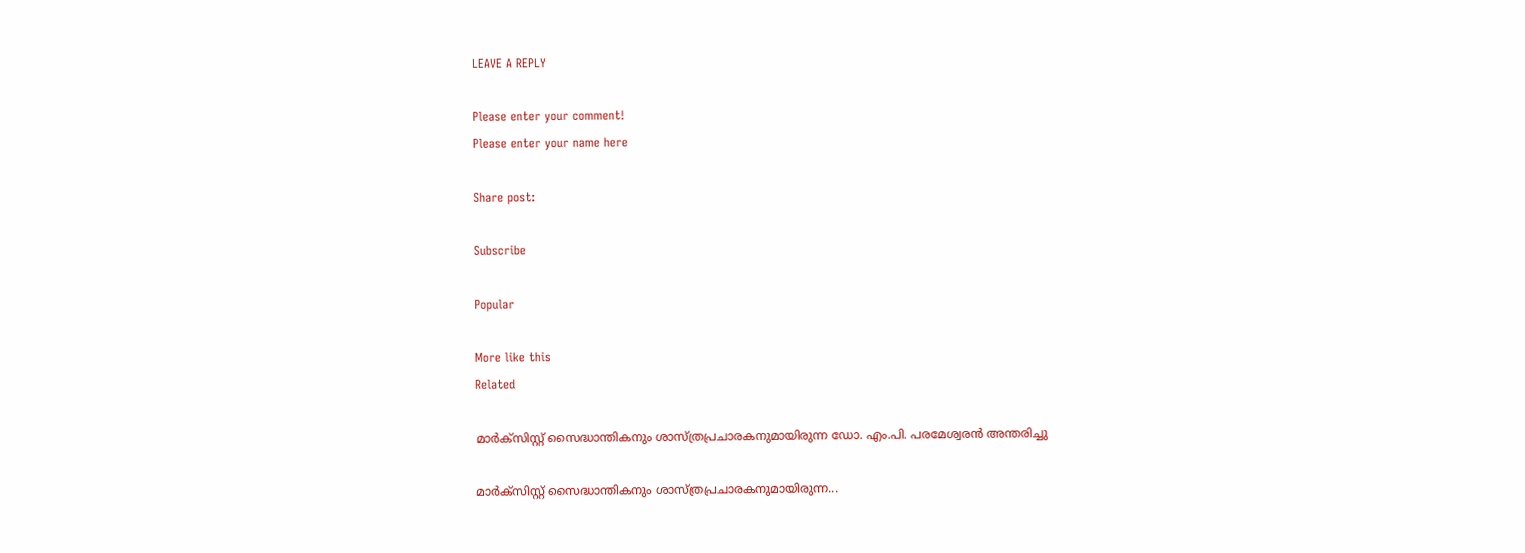LEAVE A REPLY

Please enter your comment!
Please enter your name here

Share post:

Subscribe

Popular

More like this
Related

മാര്‍ക്‌സിസ്റ്റ് സൈദ്ധാന്തികനും ശാസ്ത്രപ്രചാരകനുമായിരുന്ന ഡോ. എം.പി. പരമേശ്വരന്‍ അന്തരിച്ചു

മാര്‍ക്‌സിസ്റ്റ് സൈദ്ധാന്തികനും ശാസ്ത്രപ്രചാരകനുമായിരുന്ന...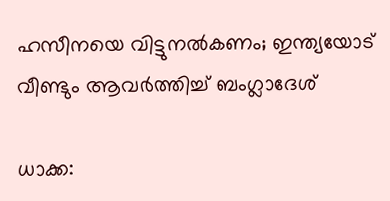ഹസീനയെ വിട്ടുനല്‍കണം; ഇന്ത്യയോട് വീണ്ടും ആവര്‍ത്തിച്ച് ബംഗ്ലാദേശ്

ധാക്ക: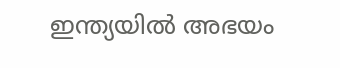ഇന്ത്യയില്‍ അഭയം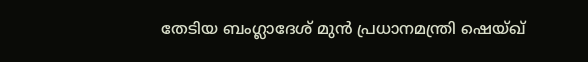തേടിയ ബംഗ്ലാദേശ് മുന്‍ പ്രധാനമന്ത്രി ഷെയ്ഖ്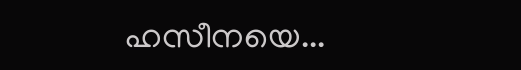ഹസീനയെ...